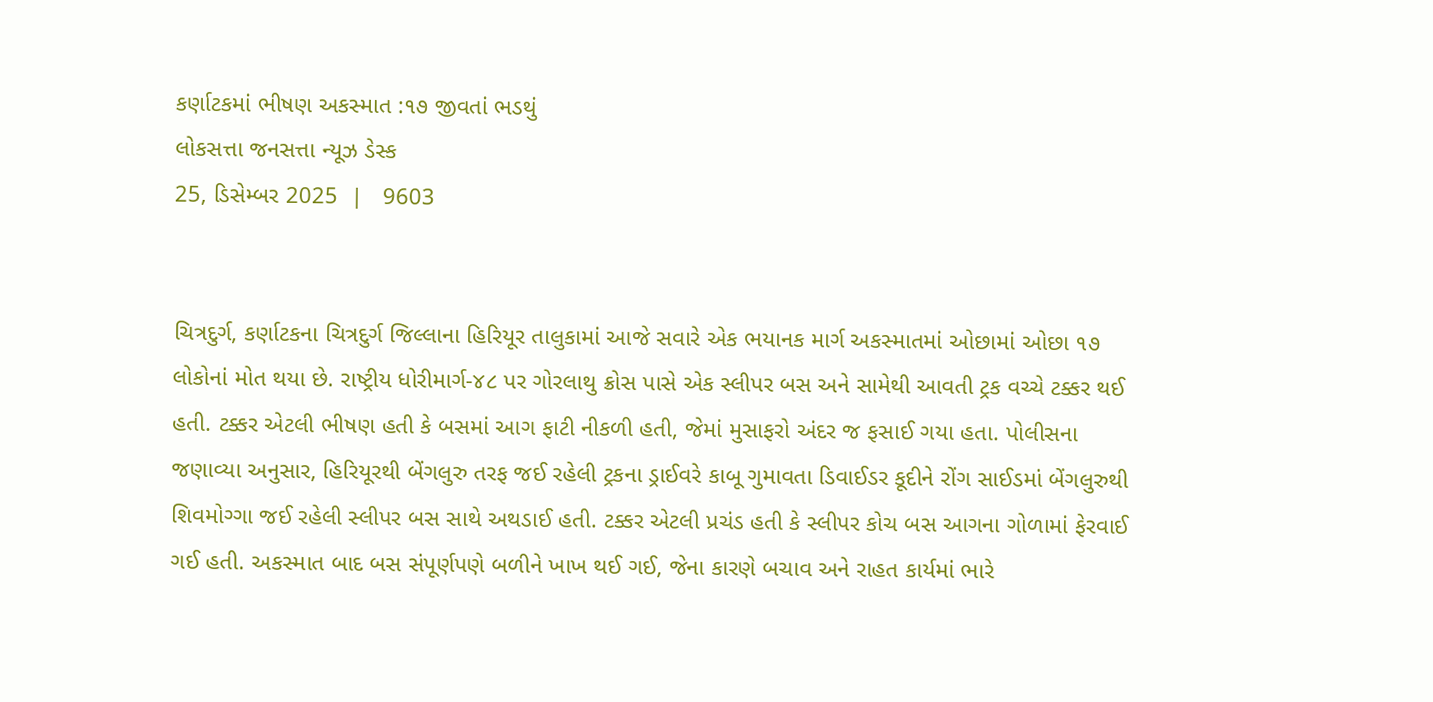કર્ણાટકમાં ભીષણ અકસ્માત :૧૭ જીવતાં ભડથું
લોકસત્તા જનસત્તા ન્યૂઝ ડેસ્ક
25, ડિસેમ્બર 2025  |   9603


ચિત્રદુર્ગ, કર્ણાટકના ચિત્રદુર્ગ જિલ્લાના હિરિયૂર તાલુકામાં આજે સવારે એક ભયાનક માર્ગ અકસ્માતમાં ઓછામાં ઓછા ૧૭ લોકોનાં મોત થયા છે. રાષ્ટ્રીય ધોરીમાર્ગ-૪૮ પર ગોરલાથુ ક્રોસ પાસે એક સ્લીપર બસ અને સામેથી આવતી ટ્રક વચ્ચે ટક્કર થઈ હતી. ટક્કર એટલી ભીષણ હતી કે બસમાં આગ ફાટી નીકળી હતી, જેમાં મુસાફરો અંદર જ ફસાઈ ગયા હતા. પોલીસના જણાવ્યા અનુસાર, હિરિયૂરથી બેંગલુરુ તરફ જઈ રહેલી ટ્રકના ડ્રાઈવરે કાબૂ ગુમાવતા ડિવાઈડર કૂદીને રોંગ સાઈડમાં બેંગલુરુથી શિવમોગ્ગા જઈ રહેલી સ્લીપર બસ સાથે અથડાઈ હતી. ટક્કર એટલી પ્રચંડ હતી કે સ્લીપર કોચ બસ આગના ગોળામાં ફેરવાઈ ગઈ હતી. અકસ્માત બાદ બસ સંપૂર્ણપણે બળીને ખાખ થઈ ગઈ, જેના કારણે બચાવ અને રાહત કાર્યમાં ભારે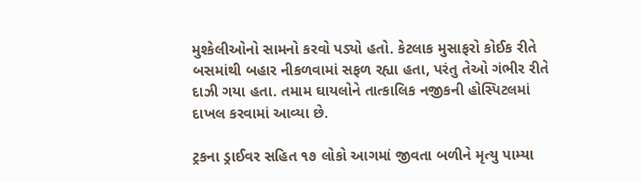મુશ્કેલીઓનો સામનો કરવો પડ્યો હતો. કેટલાક મુસાફરો કોઈક રીતે બસમાંથી બહાર નીકળવામાં સફળ રહ્યા હતા, પરંતુ તેઓ ગંભીર રીતે દાઝી ગયા હતા. તમામ ઘાયલોને તાત્કાલિક નજીકની હોસ્પિટલમાં દાખલ કરવામાં આવ્યા છે.

ટ્રકના ડ્રાઈવર સહિત ૧૭ લોકો આગમાં જીવતા બળીને મૃત્યુ પામ્યા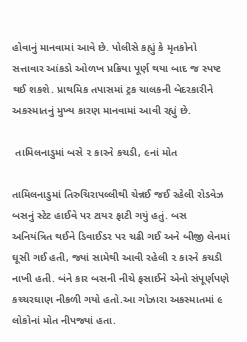હોવાનું માનવામાં આવે છે. પોલીસે કહ્યું કે મૃતકોનો સત્તાવાર આંકડો ઓળખ પ્રક્રિયા પૂર્ણ થયા બાદ જ સ્પષ્ટ થઈ શકશે. પ્રાથમિક તપાસમાં ટ્રક ચાલકની બેદરકારીને અકસ્માતનું મુખ્ય કારણ માનવામાં આવી રહ્યું છે.

 તામિલનાડુમાં બસે ૨ કારને કચડી, ૯નાં મોત

તામિલનાડુમાં તિરુચિરાપલ્લીથી ચેન્નઈ જઈ રહેલી રોડવેઝ બસનું સ્ટેટ હાઈવે પર ટાયર ફાટી ગયું હતું. બસ અનિયંત્રિત થઈને ડિવાઈડર પર ચઢી ગઈ અને બીજી લેનમાં ઘૂસી ગઈ હતી, જ્યાં સામેથી આવી રહેલી ૨ કારને કચડી નાખી હતી. બંને કાર બસની નીચે ફસાઈને એનો સંપૂર્ણપણે કચ્ચરઘાણ નીકળી ગયો હતો.આ ગોઝારા અકસ્માતમાં ૯ લોકોનાં મોત નીપજ્યાં હતા.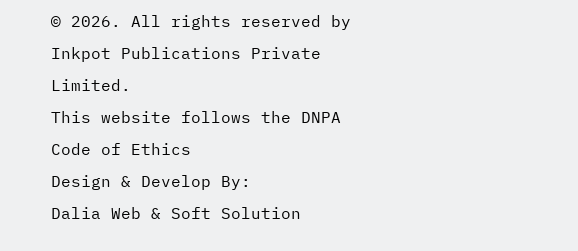© 2026. All rights reserved by Inkpot Publications Private Limited.
This website follows the DNPA Code of Ethics
Design & Develop By:
Dalia Web & Soft Solution